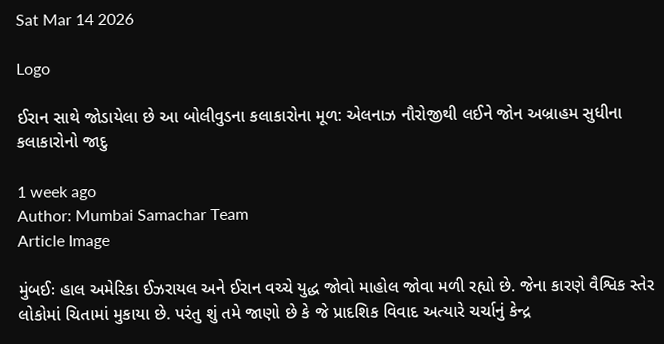Sat Mar 14 2026

Logo

ઈરાન સાથે જોડાયેલા છે આ બોલીવુડના કલાકારોના મૂળ: એલનાઝ નૌરોજીથી લઈને જોન અબ્રાહમ સુધીના કલાકારોનો જાદુ

1 week ago
Author: Mumbai Samachar Team
Article Image

મુંબઈઃ હાલ અમેરિકા ઈઝરાયલ અને ઈરાન વચ્ચે યુદ્ધ જોવો માહોલ જોવા મળી રહ્યો છે. જેના કારણે વૈશ્વિક સ્તેર લોકોમાં ચિતામાં મુકાયા છે. પરંતુ શું તમે જાણો છે કે જે પ્રાદશિક વિવાદ અત્યારે ચર્ચાનું કેન્દ્ર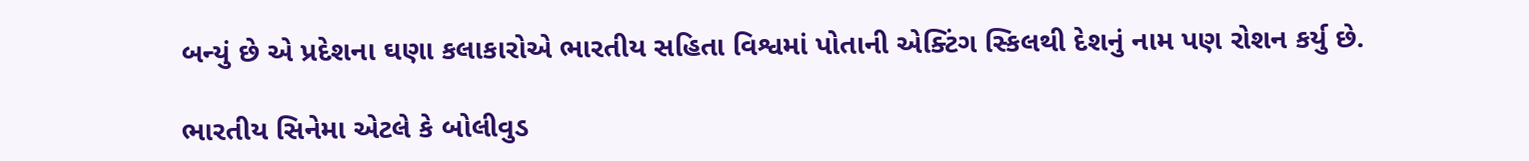બન્યું છે એ પ્રદેશના ઘણા કલાકારોએ ભારતીય સહિતા વિશ્વમાં પોતાની એક્ટિંગ સ્કિલથી દેશનું નામ પણ રોશન કર્યુ છે.

ભારતીય સિનેમા એટલે કે બોલીવુડ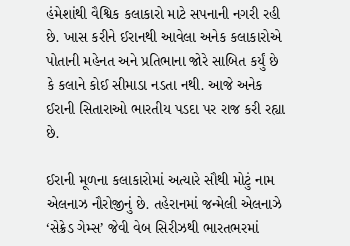હંમેશાંથી વૈશ્વિક કલાકારો માટે સપનાની નગરી રહી છે. ખાસ કરીને ઈરાનથી આવેલા અનેક કલાકારોએ પોતાની મહેનત અને પ્રતિભાના જોરે સાબિત કર્યું છે કે કલાને કોઈ સીમાડા નડતા નથી. આજે અનેક ઈરાની સિતારાઓ ભારતીય પડદા પર રાજ કરી રહ્યા છે.

ઈરાની મૂળના કલાકારોમાં અત્યારે સૌથી મોટું નામ એલનાઝ નૌરોજીનું છે. તહેરાનમાં જન્મેલી એલનાઝે ‘સેક્રેડ ગેમ્સ’ જેવી વેબ સિરીઝથી ભારતભરમાં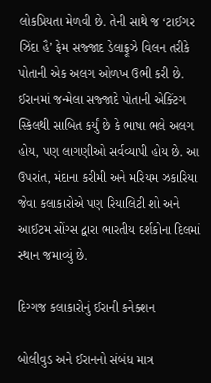લોકપ્રિયતા મેળવી છે. તેની સાથે જ ‘ટાઈગર ઝિંદા હૈ’ ફેમ સજ્જાદ ડેલાફ્રૂઝે વિલન તરીકે પોતાની એક અલગ ઓળખ ઉભી કરી છે. ઈરાનમાં જન્મેલા સજ્જાદે પોતાની એક્ટિંગ સ્કિલથી સાબિત કર્યું છે કે ભાષા ભલે અલગ હોય, પણ લાગણીઓ સર્વવ્યાપી હોય છે. આ ઉપરાંત, મંદાના કરીમી અને મરિયમ ઝકારિયા જેવા કલાકારોએ પણ રિયાલિટી શો અને આઈટમ સોંગ્સ દ્વારા ભારતીય દર્શકોના દિલમાં સ્થાન જમાવ્યું છે.

દિગ્ગજ કલાકારોનું ઈરાની કનેક્શન

બોલીવુડ અને ઈરાનનો સંબંધ માત્ર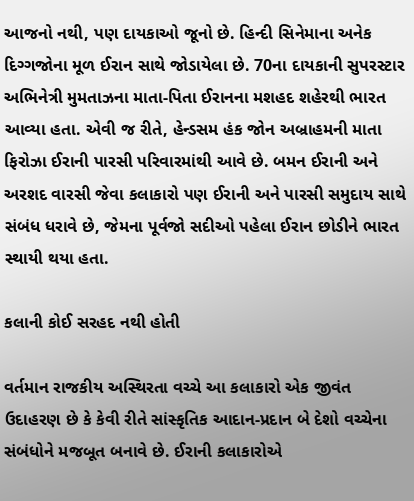આજનો નથી, પણ દાયકાઓ જૂનો છે. હિન્દી સિનેમાના અનેક દિગ્ગજોના મૂળ ઈરાન સાથે જોડાયેલા છે. 70ના દાયકાની સુપરસ્ટાર અભિનેત્રી મુમતાઝના માતા-પિતા ઈરાનના મશહદ શહેરથી ભારત આવ્યા હતા. એવી જ રીતે, હેન્ડસમ હંક જોન અબ્રાહમની માતા ફિરોઝા ઈરાની પારસી પરિવારમાંથી આવે છે. બમન ઈરાની અને અરશદ વારસી જેવા કલાકારો પણ ઈરાની અને પારસી સમુદાય સાથે સંબંધ ધરાવે છે, જેમના પૂર્વજો સદીઓ પહેલા ઈરાન છોડીને ભારત સ્થાયી થયા હતા.

કલાની કોઈ સરહદ નથી હોતી

વર્તમાન રાજકીય અસ્થિરતા વચ્ચે આ કલાકારો એક જીવંત ઉદાહરણ છે કે કેવી રીતે સાંસ્કૃતિક આદાન-પ્રદાન બે દેશો વચ્ચેના સંબંધોને મજબૂત બનાવે છે. ઈરાની કલાકારોએ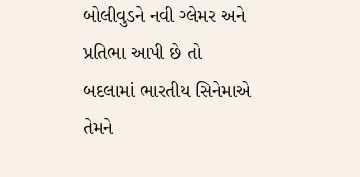બોલીવુડને નવી ગ્લેમર અને પ્રતિભા આપી છે તો બદલામાં ભારતીય સિનેમાએ તેમને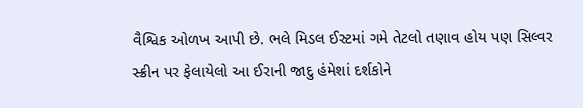વૈશ્વિક ઓળખ આપી છે. ભલે મિડલ ઈસ્ટમાં ગમે તેટલો તણાવ હોય પણ સિલ્વર સ્ક્રીન પર ફેલાયેલો આ ઈરાની જાદુ હંમેશાં દર્શકોને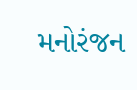મનોરંજન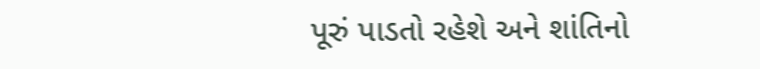પૂરું પાડતો રહેશે અને શાંતિનો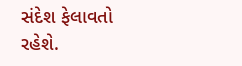સંદેશ ફેલાવતો રહેશે.